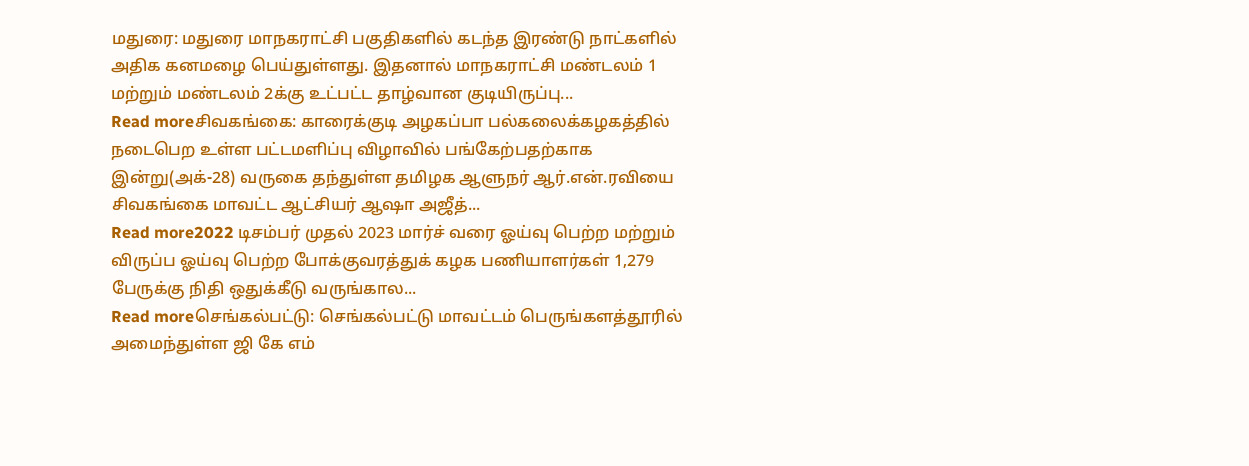மதுரை: மதுரை மாநகராட்சி பகுதிகளில் கடந்த இரண்டு நாட்களில் அதிக கனமழை பெய்துள்ளது. இதனால் மாநகராட்சி மண்டலம் 1 மற்றும் மண்டலம் 2க்கு உட்பட்ட தாழ்வான குடியிருப்பு...
Read moreசிவகங்கை: காரைக்குடி அழகப்பா பல்கலைக்கழகத்தில் நடைபெற உள்ள பட்டமளிப்பு விழாவில் பங்கேற்பதற்காக இன்று(அக்-28) வருகை தந்துள்ள தமிழக ஆளுநர் ஆர்.என்.ரவியை சிவகங்கை மாவட்ட ஆட்சியர் ஆஷா அஜீத்...
Read more2022 டிசம்பர் முதல் 2023 மார்ச் வரை ஓய்வு பெற்ற மற்றும் விருப்ப ஓய்வு பெற்ற போக்குவரத்துக் கழக பணியாளர்கள் 1,279 பேருக்கு நிதி ஒதுக்கீடு வருங்கால...
Read moreசெங்கல்பட்டு: செங்கல்பட்டு மாவட்டம் பெருங்களத்தூரில் அமைந்துள்ள ஜி கே எம்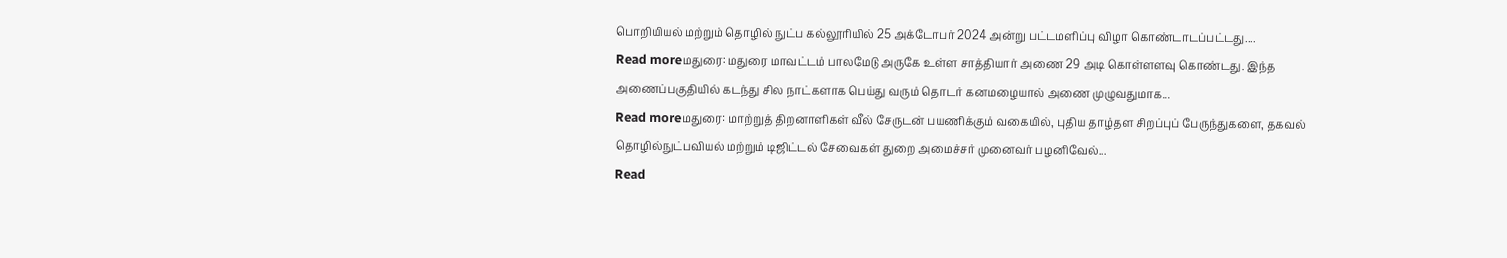பொறியியல் மற்றும் தொழில் நுட்ப கல்லூரியில் 25 அக்டோபர் 2024 அன்று பட்டமளிப்பு விழா கொண்டாடப்பட்டது....
Read moreமதுரை: மதுரை மாவட்டம் பாலமேடு அருகே உள்ள சாத்தியார் அணை 29 அடி கொள்ளளவு கொண்டது. இந்த அணைப்பகுதியில் கடந்து சில நாட்களாக பெய்து வரும் தொடர் கனமழையால் அணை முழுவதுமாக...
Read moreமதுரை: மாற்றுத் திறனாளிகள் வீல் சேருடன் பயணிக்கும் வகையில், புதிய தாழ்தள சிறப்புப் பேருந்துகளை, தகவல் தொழில்நுட்பவியல் மற்றும் டிஜிட்டல் சேவைகள் துறை அமைச்சர் முனைவர் பழனிவேல்...
Read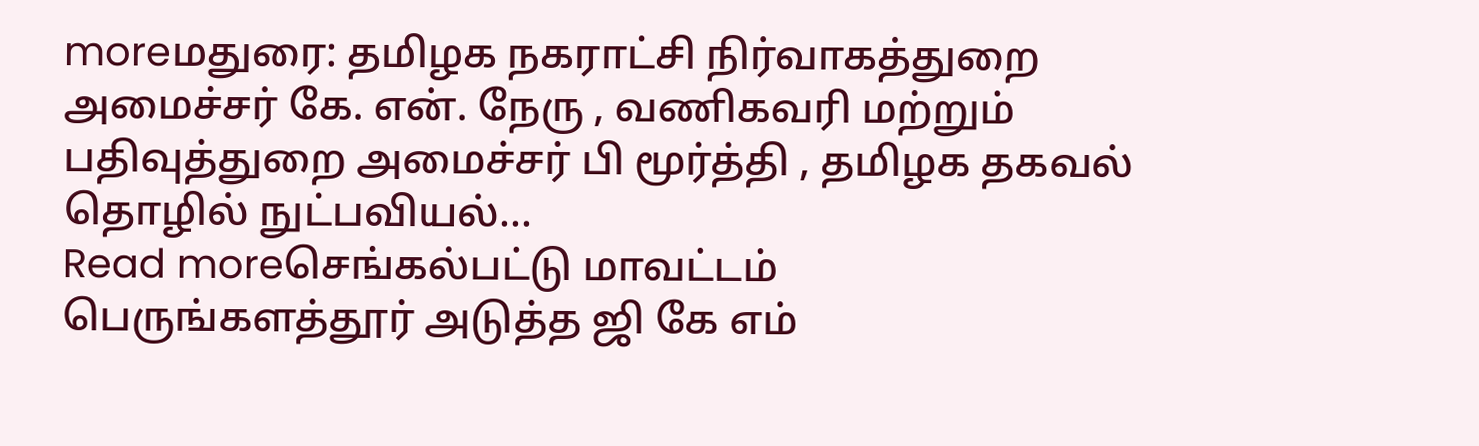moreமதுரை: தமிழக நகராட்சி நிர்வாகத்துறை அமைச்சர் கே. என். நேரு , வணிகவரி மற்றும் பதிவுத்துறை அமைச்சர் பி மூர்த்தி , தமிழக தகவல் தொழில் நுட்பவியல்...
Read moreசெங்கல்பட்டு மாவட்டம் பெருங்களத்தூர் அடுத்த ஜி கே எம்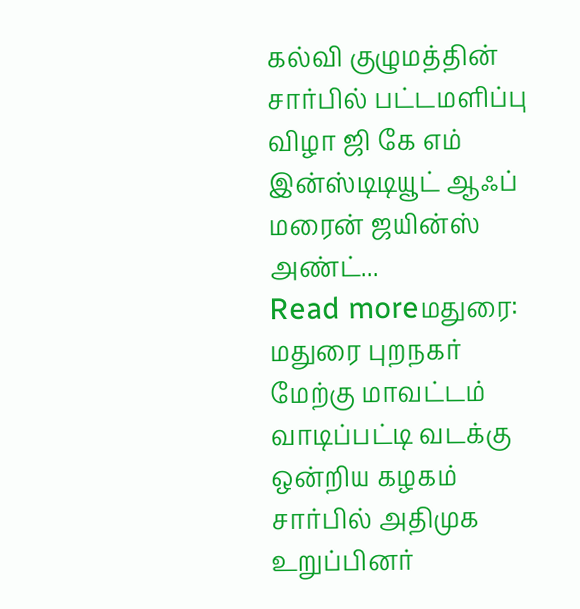கல்வி குழுமத்தின் சார்பில் பட்டமளிப்பு விழா ஜி கே எம் இன்ஸ்டிடியூட் ஆஃப் மரைன் ஜயின்ஸ் அண்ட்...
Read moreமதுரை: மதுரை புறநகர் மேற்கு மாவட்டம் வாடிப்பட்டி வடக்கு ஒன்றிய கழகம் சார்பில் அதிமுக உறுப்பினர்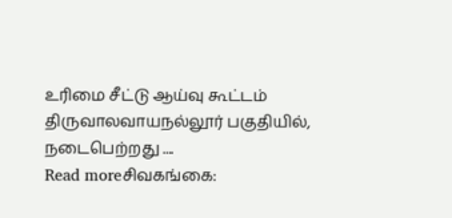உரிமை சீட்டு ஆய்வு கூட்டம் திருவாலவாயநல்லூர் பகுதியில், நடைபெற்றது ....
Read moreசிவகங்கை: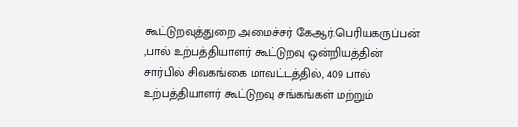கூட்டுறவுத்துறை அமைச்சர் கேஆர்.பெரியகருப்பன் ,பால் உற்பத்தியாளர் கூட்டுறவு ஒன்றியத்தின் சார்பில் சிவகங்கை மாவட்டத்தில், 409 பால் உற்பத்தியாளர் கூட்டுறவு சங்கங்கள் மற்றும்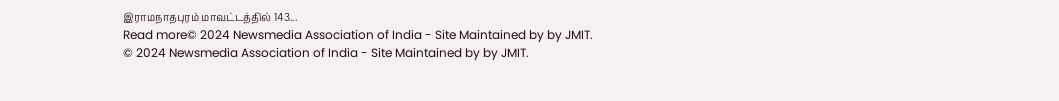இராமநாதபுரம் மாவட்டத்தில் 143...
Read more© 2024 Newsmedia Association of India - Site Maintained by by JMIT.
© 2024 Newsmedia Association of India - Site Maintained by by JMIT.